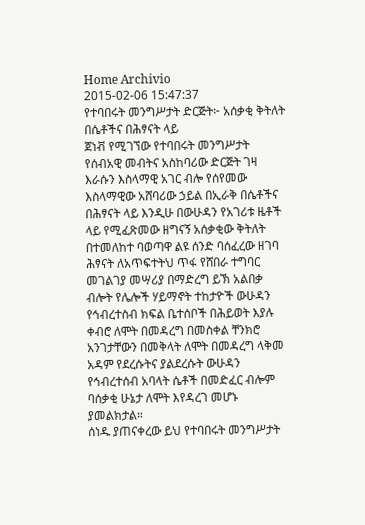Home Archivio
2015-02-06 15:47:37
የተባበሩት መንግሥታት ድርጅት፦ አሰቃቂ ቅትለት በሴቶችና በሕፃናት ላይ
ጀነቭ የሚገኘው የተባበሩት መንግሥታት የሰብአዊ መብትና አስከባሪው ድርጅት ገዛ እራሱን እስላማዊ አገር ብሎ የሰየመው እስላማዊው አሸባሪው ኃይል በኢራቅ በሴቶችና በሕፃናት ላይ እንዲሁ በውሁዳን የአገሪቱ ዜቶች ላይ የሚፈጽመው ዘግናኝ አሰቃቂው ቅትለት በተመለከተ ባወጣዋ ልዩ ሰንድ ባሰፈረው ዘገባ ሕፃናት ለአጥፍተትህ ጥፋ የሸበራ ተግባር መገልገያ መሣሪያ በማድረግ ይኽ አልበቃ ብሎት የሌሎች ሃይማኖት ተከታዮች ውሁዳን የኅብረተስብ ክፍል ቤተሰቦች በሕይወት እያሉ ቀብሮ ለሞት በመዳረግ በመስቀል ቸንክሮ አንገታቸውን በመቅላት ለሞት በመዳረግ ላቅመ አዳም የደረሱትና ያልደረሱት ውሁዳን የኅብረተሰብ አባላት ሴቶች በመድፈር ብሎም ባሰቃቂ ሁኔታ ለሞት እየዳረገ መሆኑ ያመልክታል።
ሰነዱ ያጠናቀረው ይህ የተባበሩት መንግሥታት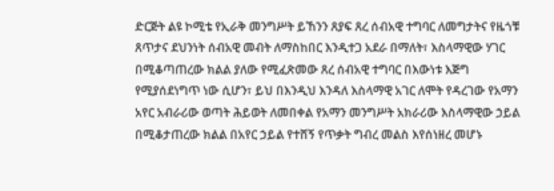ድርጅት ልዩ ኮሚቴ የኢራቅ መንግሥት ይኸንን ጸያፍ ጸረ ሰብአዊ ተግባር ለመግታትና የዜጎቹ ጸጥታና ደህንነት ሰብአዊ መብት ለማስከበር እንዲተጋ አደራ በማለት፣ እስላማዊው ሃገር በሚቆጣጠረው ክልል ያለው የሚፈጽመው ጸረ ሰብአዊ ተግባር በእውነቱ እጅግ የሚያሰደነግጥ ነው ሲሆን፣ ይህ በእንዲህ እንዳለ እስላማዊ አገር ለሞት የዳረገው የአማን አየር አብራሪው ወጣት ሕይወት ለመበቀል የአማን መንግሥት አክራሪው እስላማዊው ኃይል በሚቆታጠረው ክልል በአየር ኃይል የተሸኝ የጥቃት ግብረ መልስ እየሰነዘረ መሆኑ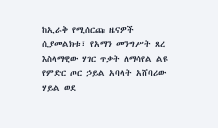ከኢራቅ የሚሰርጩ ዜናዎች ሲያመልክቱ፣ የአማን መንግሥት ጸረ እስላማዊው ሃገር ጥቃት ለማሳየል ልዩ የምድር ጦር ኃይል አባላት አሸባሪው ሃይል ወደ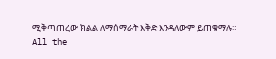ሚቅጣጠረው ክልል ለማሰማራት እቅድ እንዳለውም ይጠቁማሉ።
All the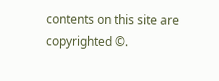contents on this site are copyrighted ©.